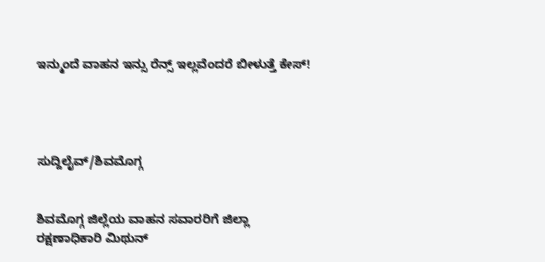ಇನ್ಮುಂದೆ ವಾಹನ ಇನ್ಸು ರೆನ್ಸ್ ಇಲ್ಲವೆಂದರೆ ಬೀಳುತ್ತೆ ಕೇಸ್!




ಸುದ್ದಿಲೈವ್/ಶಿವಮೊಗ್ಗ


ಶಿವಮೊಗ್ಗ ಜಿಲ್ಲೆಯ ವಾಹನ ಸವಾರರಿಗೆ ಜಿಲ್ಲಾ ರಕ್ಷಣಾಧಿಕಾರಿ ಮಿಥುನ್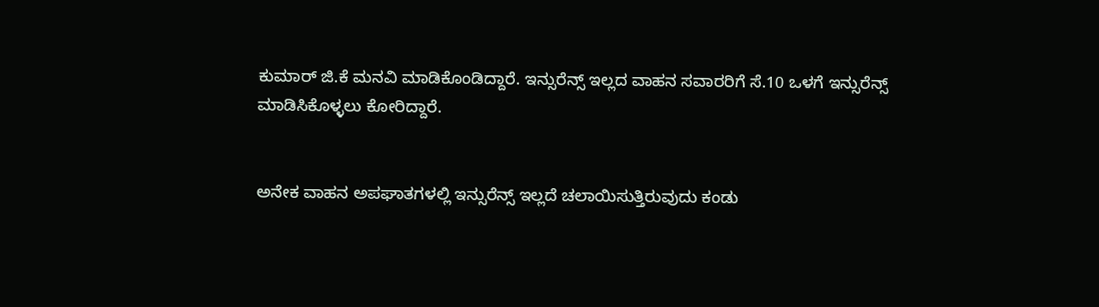ಕುಮಾರ್ ಜಿ.ಕೆ ಮನವಿ ಮಾಡಿಕೊಂಡಿದ್ದಾರೆ. ಇನ್ಸುರೆನ್ಸ್ ಇಲ್ಲದ ವಾಹನ ಸವಾರರಿಗೆ ಸೆ.10 ಒಳಗೆ ಇನ್ಸುರೆನ್ಸ್ ಮಾಡಿಸಿಕೊಳ್ಳಲು ಕೋರಿದ್ದಾರೆ.


ಅನೇಕ ವಾಹನ ಅಪಘಾತಗಳಲ್ಲಿ ಇನ್ಸುರೆನ್ಸ್ ಇಲ್ಲದೆ ಚಲಾಯಿಸುತ್ತಿರುವುದು ಕಂಡು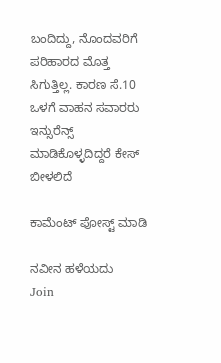ಬಂದಿದ್ದು, ನೊಂದವರಿಗೆ ಪರಿಹಾರದ ಮೊತ್ತ ಸಿಗುತ್ತಿಲ್ಲ. ಕಾರಣ ಸೆ.10 ಒಳಗೆ ವಾಹನ ಸವಾರರು ಇನ್ಸುರೆನ್ಸ್ ಮಾಡಿಕೊಳ್ಳದಿದ್ದರೆ ಕೇಸ್ ಬೀಳಲಿದೆ

ಕಾಮೆಂಟ್‌‌ ಪೋಸ್ಟ್‌ ಮಾಡಿ

ನವೀನ ಹಳೆಯದು
Join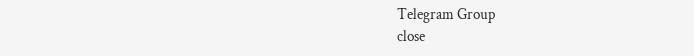Telegram Group
close